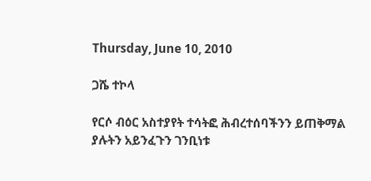Thursday, June 10, 2010

ጋሼ ተኮላ

የርሶ ብዕር አስተያየት ተሳትፎ ሕብረተሰባችንን ይጠቅማል ያሉትን አይንፈጉን ገንቢነቱ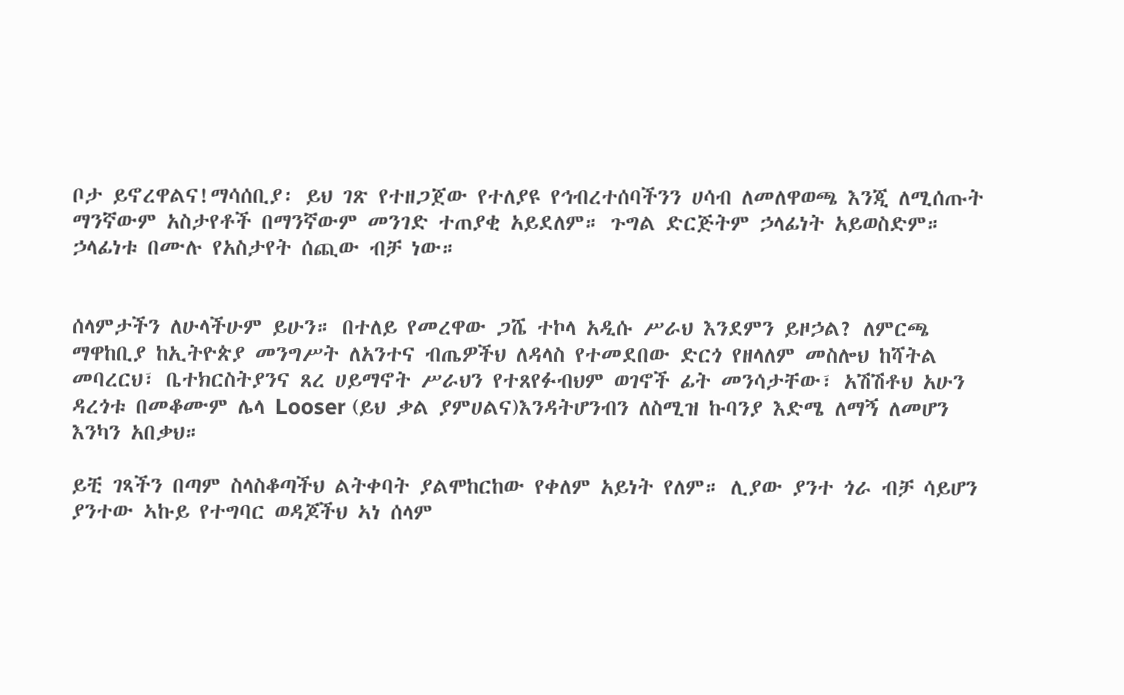ቦታ ይኖረዋልና!ማሳሰቢያ፡ ይህ ገጽ የተዘጋጀው የተለያዩ የኅብረተሰባችንን ሀሳብ ለመለዋወጫ እንጂ ለሚሰጡት ማንኛውም አስታየቶች በማንኛውም መንገድ ተጠያቂ አይደለም። ጉግል ድርጅትም ኃላፊነት አይወስድም። ኃላፊነቱ በሙሉ የአስታየት ሰጪው ብቻ ነው።


ሰላምታችን ለሁላችሁም ይሁን። በተለይ የመረዋው ጋሼ ተኮላ አዲሱ ሥራህ እንደምን ይዞኃል? ለምርጫ ማዋከቢያ ከኢትዮጵያ መንግሥት ለአንተና ብጤዎችህ ለዳላስ የተመደበው ድርጎ የዘላለም መስሎህ ከሻትል መባረርህ፣ ቤተክርስትያንና ጸረ ሀይማኖት ሥራህን የተጸየፉብህም ወገኖች ፊት መንሳታቸው፣ አሽሽቶህ አሁን ዳረጎቱ በመቆሙም ሌላ Looser (ይህ ቃል ያምሀልና)እንዳትሆንብን ለስሚዝ ኩባንያ እድሜ ለማኝ ለመሆን እንካን አበቃህ።

ይቺ ገጻችን በጣም ስላስቆጣችህ ልትቀባት ያልሞከርከው የቀለም አይነት የለም። ሊያው ያንተ ጎራ ብቻ ሳይሆን ያንተው ኣኩይ የተግባር ወዳጆችህ ኣነ ሰላም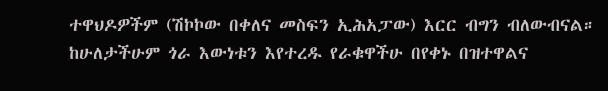ተዋህዶዎችም (ሽኮኮው በቀለና መስፍን ኢሕአፓው) እርር ብግን ብለውብናል። ከሁለታችሁም ጎራ እውነቱን እየተረዱ የራቁዋችሁ በየቀኑ በዝተዋልና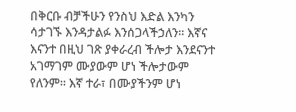በቅርቡ ብቻችሁን የንስህ እድል እንካን ሳታገኙ እንዳታልፉ እንሰጋላችኃለን። እኛና እናንተ በዚህ ገጽ ያቀራረብ ችሎታ እንደናንተ አገማገም ሙያውም ሆነ ችሎታውም የለንም። እኛ ተራ፣ በሙያችንም ሆነ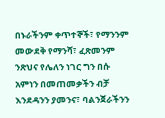በኑራችንም ቀጥተኞች፣ የማንንም መውደቅ የማንሻ፣ ፈጽመንም ንጽህና የሌለን ነገር ግን በሱ አምነን በመጠመቃችን ብቻ እንደዳንን ያመንና፣ ባልንጀራችንን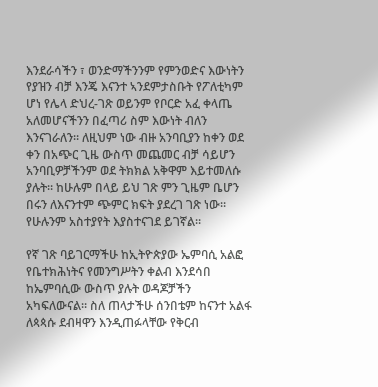እንደራሳችን ፣ ወንድማችንንም የምንወድና እውነትን የያዝን ብቻ እንጄ እናንተ ኣንደምታስቡት የፖለቲካም ሆነ የሌላ ድህረ-ገጽ ወይንም የቦርድ አፈ ቀላጤ አለመሆናችንን በፈጣሪ ስም እውነት ብለን እንናገራለን። ለዚህም ነው ብዙ አንባቢያን ከቀን ወደ ቀን በአጭር ጊዜ ውስጥ መጨመር ብቻ ሳይሆን አንባቢዎቻችንም ወደ ትክክል አቅዋም እይተመለሱ ያሉት። ከሁሉም በላይ ይህ ገጽ ምን ጊዜም ቤሆን በሩን ለእናንተም ጭምር ክፍት ያደረገ ገጽ ነው። የሁሉንም አስተያየት እያስተናገደ ይገኛል።

የኛ ገጽ ባይገርማችሁ ከኢትዮጵያው ኤምባሲ አልፎ የቤተክሕነትና የመንግሥትን ቀልብ እንደሳበ ከኤምባሲው ውስጥ ያሉት ወዳጆቻችን አካፍለውናል። ስለ ጠላታችሁ ሰንበቴም ከናንተ አልፋ ለጳጳሱ ደብዛዋን እንዲጠፉላቸው የቅርብ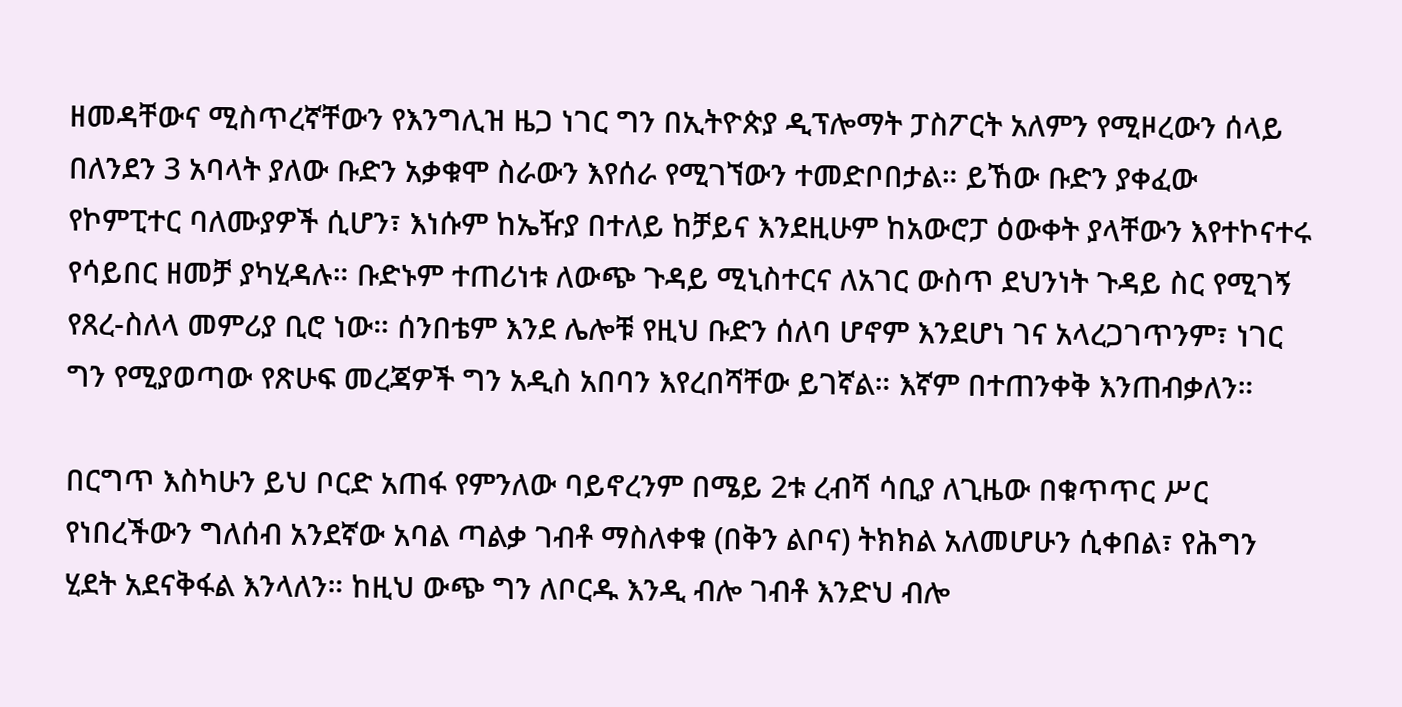ዘመዳቸውና ሚስጥረኛቸውን የእንግሊዝ ዜጋ ነገር ግን በኢትዮጵያ ዲፕሎማት ፓስፖርት አለምን የሚዞረውን ሰላይ በለንደን 3 አባላት ያለው ቡድን አቃቁሞ ስራውን እየሰራ የሚገኘውን ተመድቦበታል። ይኸው ቡድን ያቀፈው የኮምፒተር ባለሙያዎች ሲሆን፣ እነሱም ከኤዥያ በተለይ ከቻይና እንደዚሁም ከአውሮፓ ዕውቀት ያላቸውን እየተኮናተሩ የሳይበር ዘመቻ ያካሂዳሉ። ቡድኑም ተጠሪነቱ ለውጭ ጉዳይ ሚኒስተርና ለአገር ውስጥ ደህንነት ጉዳይ ስር የሚገኝ የጸረ-ስለላ መምሪያ ቢሮ ነው። ሰንበቴም እንደ ሌሎቹ የዚህ ቡድን ሰለባ ሆኖም እንደሆነ ገና አላረጋገጥንም፣ ነገር ግን የሚያወጣው የጽሁፍ መረጃዎች ግን አዲስ አበባን እየረበሻቸው ይገኛል። እኛም በተጠንቀቅ እንጠብቃለን።

በርግጥ እስካሁን ይህ ቦርድ አጠፋ የምንለው ባይኖረንም በሜይ 2ቱ ረብሻ ሳቢያ ለጊዜው በቁጥጥር ሥር የነበረችውን ግለሰብ አንደኛው አባል ጣልቃ ገብቶ ማስለቀቁ (በቅን ልቦና) ትክክል አለመሆሁን ሲቀበል፣ የሕግን ሂደት አደናቅፋል እንላለን። ከዚህ ውጭ ግን ለቦርዱ እንዲ ብሎ ገብቶ እንድህ ብሎ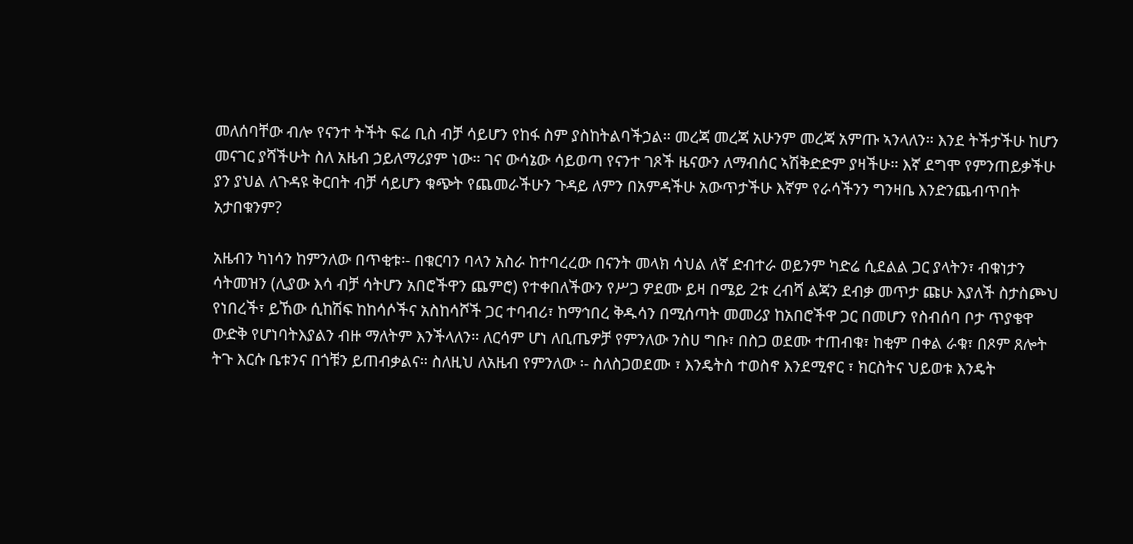መለሰባቸው ብሎ የናንተ ትችት ፍሬ ቢስ ብቻ ሳይሆን የከፋ ስም ያስከትልባችኃል። መረጃ መረጃ አሁንም መረጃ አምጡ ኣንላለን። እንደ ትችታችሁ ከሆን መናገር ያሻችሁት ስለ አዜብ ኃይለማሪያም ነው። ገና ውሳኔው ሳይወጣ የናንተ ገጾች ዜናውን ለማብሰር ኣሽቅድድም ያዛችሁ። እኛ ደግሞ የምንጠይቃችሁ ያን ያህል ለጉዳዩ ቅርበት ብቻ ሳይሆን ቁጭት የጨመራችሁን ጉዳይ ለምን በአምዳችሁ አውጥታችሁ እኛም የራሳችንን ግንዛቤ እንድንጨብጥበት አታበቁንም?

አዜብን ካነሳን ከምንለው በጥቂቱ፡- በቁርባን ባላን አስራ ከተባረረው በናንት መላክ ሳህል ለኛ ድብተራ ወይንም ካድሬ ሲደልል ጋር ያላትን፣ ብቁነታን ሳትመዝን (ሊያው እሳ ብቻ ሳትሆን አበሮችዋን ጨምሮ) የተቀበለችውን የሥጋ ዎደሙ ይዛ በሜይ 2ቱ ረብሻ ልጃን ደብቃ መጥታ ጩሁ እያለች ስታስጮህ የነበረች፣ ይኸው ሲከሽፍ ከከሳሶችና አስከሳሾች ጋር ተባብሪ፣ ከማኅበረ ቅዱሳን በሚሰጣት መመሪያ ከአበሮችዋ ጋር በመሆን የስብሰባ ቦታ ጥያቄዋ ውድቅ የሆነባትእያልን ብዙ ማለትም እንችላለን። ለርሳም ሆነ ለቢጤዎቻ የምንለው ንስሀ ግቡ፣ በስጋ ወደሙ ተጠብቁ፣ ከቂም በቀል ራቁ፣ በጾም ጸሎት ትጉ እርሱ ቤቱንና በጎቹን ይጠብቃልና። ስለዚህ ለአዜብ የምንለው ፡- ስለስጋወደሙ ፣ እንዴትስ ተወስኖ እንደሚኖር ፣ ክርስትና ህይወቱ እንዴት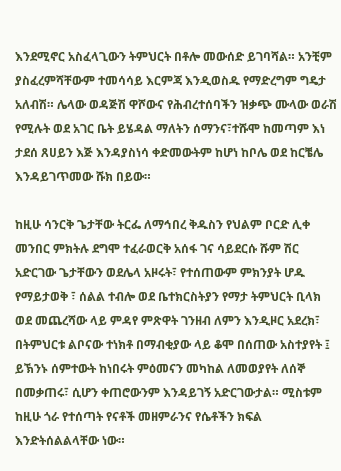እንደሚኖር አስፈላጊውን ትምህርት በቶሎ መውሰድ ይገባሻል። አንቺም ያስፈረምሻቸውም ተመሳሳይ እርምጃ እንዲወስዱ የማድረግም ግዴታ አለብሽ። ሌላው ወዳጅሽ ዋሾውና የሕብረተሰባችን ዝቃጭ ሙላው ወራሽ የሚሉት ወደ አገር ቤት ይሄዳል ማለትን ሰማንና፣ተሹሞ ከመጣም እነ ታደሰ ጸሀይን እጅ እንዳያስነሳ ቀድመውትም ከሆነ ከቦሌ ወደ ከርቼሌ እንዳይገጥመው ሹክ በይው።

ከዚሁ ሳንርቅ ጌታቸው ትርፌ ለማኅበረ ቅዱስን የህልም ቦርድ ሊቀ መንበር ምክትሉ ደግሞ ተፈራወርቅ አሰፋ ገና ሳይደርሱ ሹም ሽር አድርገው ጌታቸውን ወደሌላ አዞሩት፣ የተሰጠውም ምክንያት ሆዱ የማይታወቅ ፣ ሰልል ተብሎ ወደ ቤተክርስትያን የማታ ትምህርት ቢላክ ወደ መጨረሻው ላይ ምዳየ ምጽዋት ገንዘብ ለምን እንዲዞር አደረክ፣ በትምህርቱ ልቦናው ተነክቶ በማብቂያው ላይ ቆሞ በሰጠው አስተያየት ፤ ይኽንኑ ሰምተውት ከነበሩት ምዕመናን መካከል ለመወያየት ለሰኞ በመቃጠሩ፣ ሲሆን ቀጠሮውንም እንዳይገኝ አድርገውታል። ሚስቱም ከዚሁ ጎራ የተሰጣት የናቶች መዘምራንና የሴቶችን ክፍል እንድትሰልልላቸው ነው።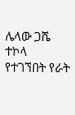ሌላው ጋሼ ተኮላ የተገኘበት የራት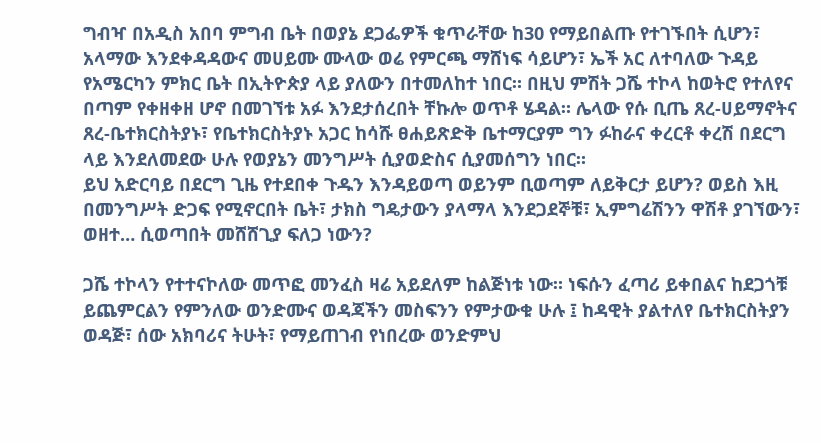ግብዣ በአዲስ አበባ ምግብ ቤት በወያኔ ደጋፌዎች ቁጥራቸው ከ30 የማይበልጡ የተገኙበት ሲሆን፣ አላማው እንደቀዳዳውና መሀይሙ ሙላው ወሬ የምርጫ ማሸነፍ ሳይሆን፣ ኤች አር ለተባለው ጉዳይ የአሜርካን ምክር ቤት በኢትዮጵያ ላይ ያለውን በተመለከተ ነበር። በዚህ ምሽት ጋሼ ተኮላ ከወትሮ የተለየና በጣም የቀዘቀዘ ሆኖ በመገኘቱ አፉ እንደታሰረበት ቸኩሎ ወጥቶ ሄዳል። ሌላው የሱ ቢጤ ጸረ-ሀይማኖትና ጸረ-ቤተክርስትያኑ፣ የቤተክርስትያኑ አጋር ከሳሹ ፀሐይጽድቅ ቤተማርያም ግን ፉከራና ቀረርቶ ቀረሽ በደርግ ላይ እንደለመደው ሁሉ የወያኔን መንግሥት ሲያወድስና ሲያመሰግን ነበር።
ይህ አድርባይ በደርግ ጊዜ የተደበቀ ጉዱን እንዳይወጣ ወይንም ቢወጣም ለይቅርታ ይሆን? ወይስ እዚ በመንግሥት ድጋፍ የሚኖርበት ቤት፣ ታክስ ግዴታውን ያላማላ እንደጋደኞቹ፣ ኢምግሬሽንን ዋሽቶ ያገኘውን፣ ወዘተ… ሲወጣበት መሸሸጊያ ፍለጋ ነውን?

ጋሼ ተኮላን የተተናኮለው መጥፎ መንፈስ ዛሬ አይደለም ከልጅነቱ ነው። ነፍሱን ፈጣሪ ይቀበልና ከደጋጎቹ ይጨምርልን የምንለው ወንድሙና ወዳጃችን መስፍንን የምታውቁ ሁሉ ፤ ከዳዊት ያልተለየ ቤተክርስትያን ወዳጅ፣ ሰው አክባሪና ትሁት፣ የማይጠገብ የነበረው ወንድምህ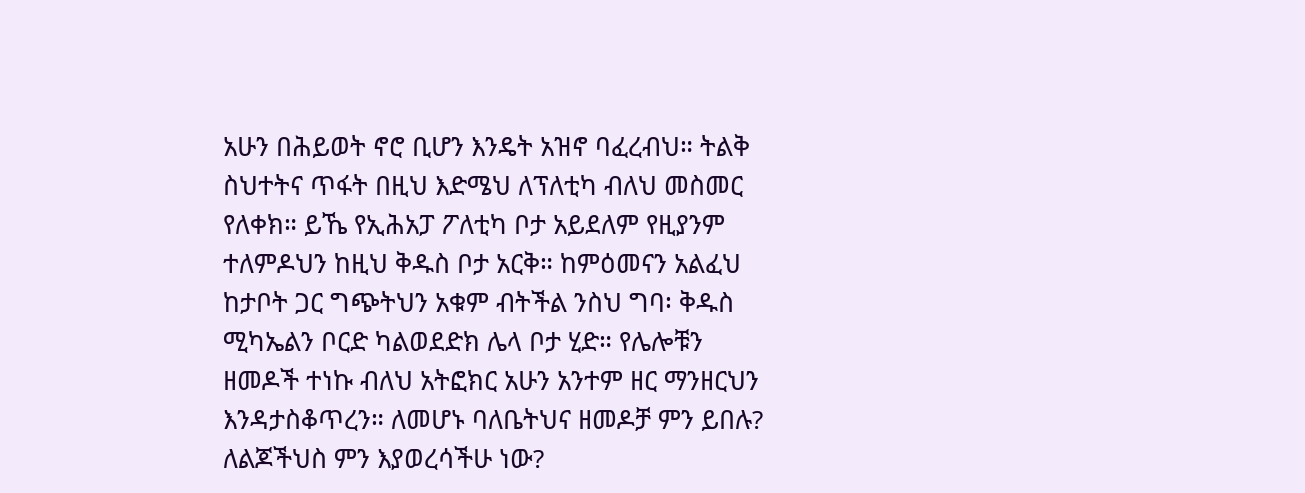አሁን በሕይወት ኖሮ ቢሆን እንዴት አዝኖ ባፈረብህ። ትልቅ ስህተትና ጥፋት በዚህ እድሜህ ለፕለቲካ ብለህ መስመር የለቀክ። ይኼ የኢሕአፓ ፖለቲካ ቦታ አይደለም የዚያንም ተለምዶህን ከዚህ ቅዱስ ቦታ አርቅ። ከምዕመናን አልፈህ ከታቦት ጋር ግጭትህን አቁም ብትችል ንስህ ግባ፡ ቅዱስ ሚካኤልን ቦርድ ካልወደድክ ሌላ ቦታ ሂድ። የሌሎቹን ዘመዶች ተነኩ ብለህ አትፎክር አሁን አንተም ዘር ማንዘርህን እንዳታስቆጥረን። ለመሆኑ ባለቤትህና ዘመዶቻ ምን ይበሉ? ለልጆችህስ ምን እያወረሳችሁ ነው?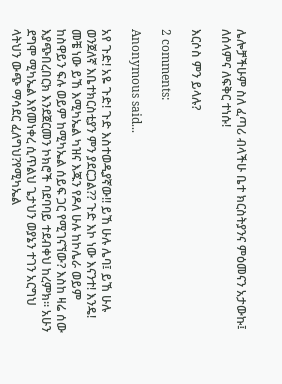ሌሎቻችሁም ስለ ፈጣሪ ብላችሁ ቤተ ክርስትያንና ምዕመናን አታውኩ፤ ለሰላምና ለፍቅር ተነሱ!

እርሶስ ምን ይላሉ?

2 comments:

Anonymous said...

አየ ጉድ! አዬ ጉድ! ጉድ እስተወዲያኛው!! ይኸ ሁሉ ሌባ፤ ይኸ ሁሉ ወንጀለኛ እቤተክርስቲያን ምን ያደርጋል?? ጉድ እኮ ነው እናንተ! እንዴ! መቼ ነው ይኸ እሚካኤል ካዝና እጁን የዶለ ሁሉ ከኮሌራ ወይም ከስዋይን ፍሉ ወይም ከሚካኤል ሰይፍ ጋር የሚገናኘው? እስከ ዛሬ ሰው እያጭበረበርክ እንደጀርመን ኮክሮች ባደባባይ ተደብቀህ ከረምክ። አሁን ደግሞ ሚካኤል እየመነቀረ ሲጥልህ ጌታህን ወያኔን ተገን አርግህ ላትህን ውጭ ማሳደር ፈለግህ?የሚካኤል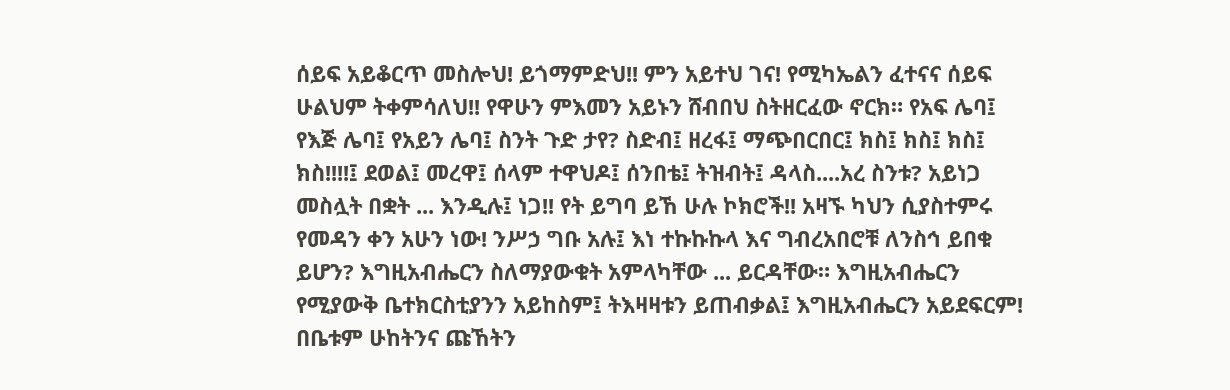ሰይፍ አይቆርጥ መስሎህ! ይጎማምድህ!! ምን አይተህ ገና! የሚካኤልን ፈተናና ሰይፍ ሁልህም ትቀምሳለህ!! የዋሁን ምእመን አይኑን ሸብበህ ስትዘርፈው ኖርክ። የአፍ ሌባ፤ የእጅ ሌባ፤ የአይን ሌባ፤ ስንት ጉድ ታየ? ስድብ፤ ዘረፋ፤ ማጭበርበር፤ ክስ፤ ክስ፤ ክስ፤ ክስ!!!!፤ ደወል፤ መረዋ፤ ሰላም ተዋህዶ፤ ሰንበቴ፤ ትዝብት፤ ዳላስ....አረ ስንቱ? አይነጋ መስሏት በቋት ... እንዲሉ፤ ነጋ!! የት ይግባ ይኸ ሁሉ ኮክሮች!! አዛኙ ካህን ሲያስተምሩ የመዳን ቀን አሁን ነው! ንሥኃ ግቡ አሉ፤ እነ ተኩኩኩላ እና ግብረአበሮቹ ለንስኅ ይበቁ ይሆን? እግዚአብሔርን ስለማያውቁት አምላካቸው ... ይርዳቸው። እግዚአብሔርን የሚያውቅ ቤተክርስቲያንን አይከስም፤ ትእዛዛቱን ይጠብቃል፤ እግዚአብሔርን አይደፍርም! በቤቱም ሁከትንና ጩኸትን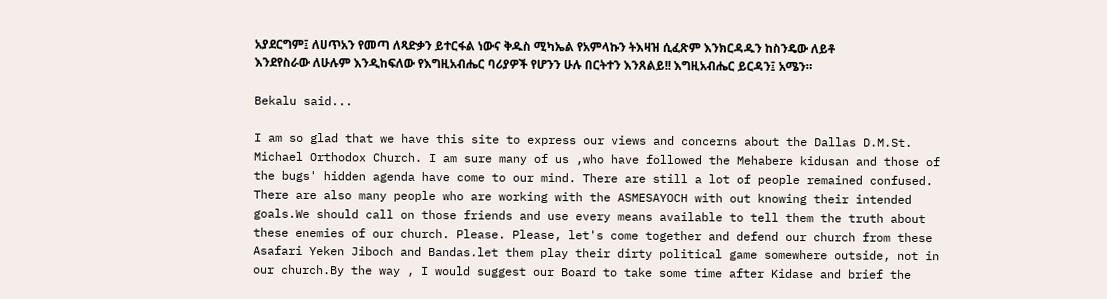አያደርግም፤ ለሀጥአን የመጣ ለጻድቃን ይተርፋል ነውና ቅዱስ ሚካኤል የአምላኩን ትእዛዝ ሲፈጽም እንክርዳዱን ከስንዴው ለይቶ እንደየስራው ለሁሉም እንዲከፍለው የእግዚአብሔር ባሪያዎች የሆንን ሁሉ በርትተን እንጸልይ!! እግዚአብሔር ይርዳን፤ አሜን።

Bekalu said...

I am so glad that we have this site to express our views and concerns about the Dallas D.M.St. Michael Orthodox Church. I am sure many of us ,who have followed the Mehabere kidusan and those of the bugs' hidden agenda have come to our mind. There are still a lot of people remained confused. There are also many people who are working with the ASMESAYOCH with out knowing their intended goals.We should call on those friends and use every means available to tell them the truth about these enemies of our church. Please. Please, let's come together and defend our church from these Asafari Yeken Jiboch and Bandas.let them play their dirty political game somewhere outside, not in our church.By the way , I would suggest our Board to take some time after Kidase and brief the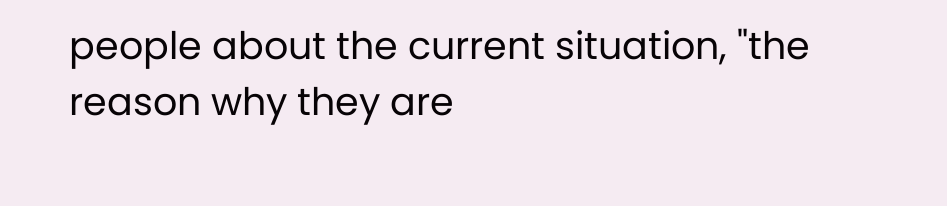people about the current situation, "the reason why they are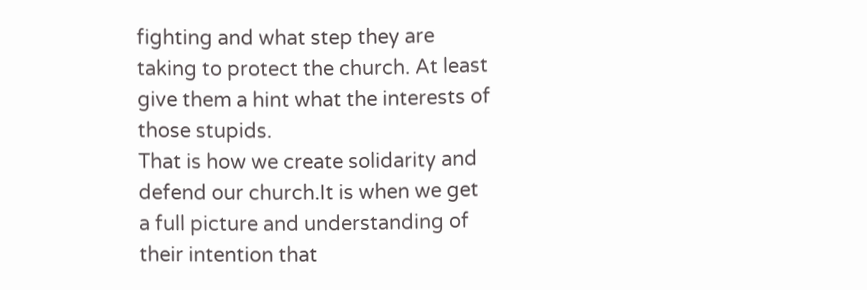fighting and what step they are taking to protect the church. At least give them a hint what the interests of those stupids.
That is how we create solidarity and defend our church.It is when we get a full picture and understanding of their intention that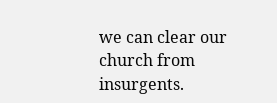we can clear our church from insurgents.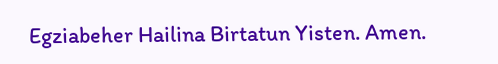Egziabeher Hailina Birtatun Yisten. Amen.